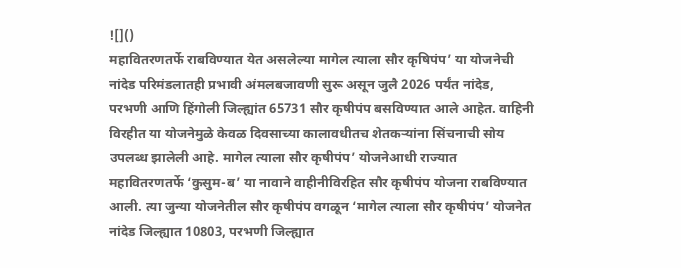![]()
महावितरणतर्फे राबविण्यात येत असलेल्या मागेल त्याला सौर कृषिपंप’ या योजनेची नांदेड परिमंडलातही प्रभावी अंमलबजावणी सुरू असून जुलै 2026 पर्यंत नांदेड, परभणी आणि हिंगोली जिल्ह्यांत 65731 सौर कृषीपंप बसविण्यात आले आहेत. वाहिनी विरहीत या योजनेमुळे केवळ दिवसाच्या कालावधीतच शेतकऱ्यांना सिंचनाची सोय उपलब्ध झालेली आहे. मागेल त्याला सौर कृषीपंप’ योजनेआधी राज्यात महावितरणतर्फे ‘कुसुम-ब’ या नावाने वाहीनीविरहित सौर कृषीपंप योजना राबविण्यात आली. त्या जुन्या योजनेतील सौर कृषीपंप वगळून ‘मागेल त्याला सौर कृषीपंप’ योजनेत नांदेड जिल्ह्यात 10803, परभणी जिल्ह्यात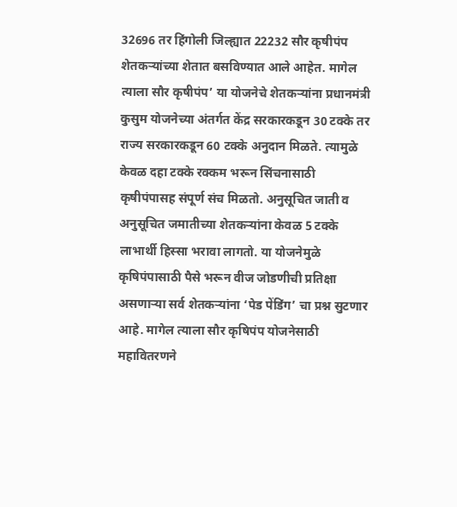32696 तर हिंगोली जिल्ह्यात 22232 सौर कृषीपंप शेतकऱ्यांच्या शेतात बसविण्यात आले आहेत. मागेल त्याला सौर कृषीपंप’ या योजनेचे शेतकऱ्यांना प्रधानमंत्री कुसुम योजनेच्या अंतर्गत केंद्र सरकारकडून 30 टक्के तर राज्य सरकारकडून 60 टक्के अनुदान मिळते. त्यामुळे केवळ दहा टक्के रक्कम भरून सिंचनासाठी कृषीपंपासह संपूर्ण संच मिळतो. अनुसूचित जाती व अनुसूचित जमातीच्या शेतकऱ्यांना केवळ 5 टक्के लाभार्थी हिस्सा भरावा लागतो. या योजनेमुळे कृषिपंपासाठी पैसे भरून वीज जोडणीची प्रतिक्षा असणाऱ्या सर्व शेतकऱ्यांना ‘पेड पेंडिंग’ चा प्रश्न सुटणार आहे. मागेल त्याला सौर कृषिपंप योजनेसाठी महावितरणने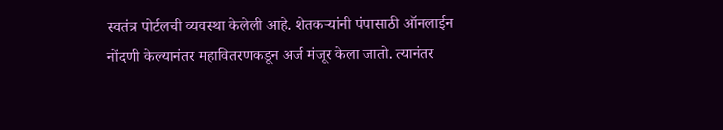स्वतंत्र पोर्टलची व्यवस्था केलेली आहे. शेतकऱ्यांनी पंपासाठी ऑनलाईन नोंदणी केल्यानंतर महावितरणकडून अर्ज मंजूर केला जातो. त्यानंतर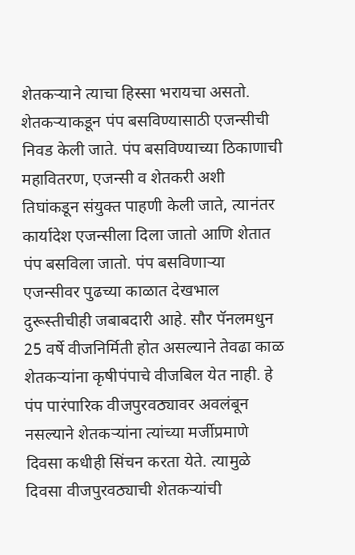शेतकऱ्याने त्याचा हिस्सा भरायचा असतो. शेतकऱ्याकडून पंप बसविण्यासाठी एजन्सीची निवड केली जाते. पंप बसविण्याच्या ठिकाणाची महावितरण, एजन्सी व शेतकरी अशी तिघांकडून संयुक्त पाहणी केली जाते, त्यानंतर कार्यादेश एजन्सीला दिला जातो आणि शेतात पंप बसविला जातो. पंप बसविणाऱ्या एजन्सीवर पुढच्या काळात देखभाल दुरूस्तीचीही जबाबदारी आहे. सौर पॅनलमधुन 25 वर्षे वीजनिर्मिती होत असल्याने तेवढा काळ शेतकऱ्यांना कृषीपंपाचे वीजबिल येत नाही. हे पंप पारंपारिक वीजपुरवठ्यावर अवलंबून नसल्याने शेतकऱ्यांना त्यांच्या मर्जीप्रमाणे दिवसा कधीही सिंचन करता येते. त्यामुळे दिवसा वीजपुरवठ्याची शेतकऱ्यांची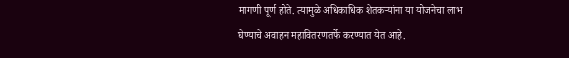मागणी पूर्ण होते. त्यामुळे अधिकाधिक शेतकऱ्यांना या योजनेचा लाभ घेण्याचे अवाहन महावितरणतर्फे करण्यात येत आहे.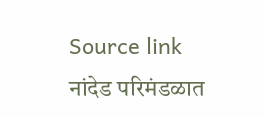Source link
नांदेड परिमंडळात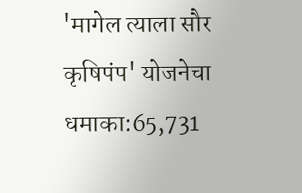'मागेल त्याला सौर कृषिपंप' योजनेचा धमाका:65,731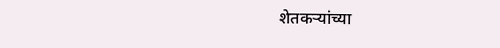शेतकऱ्यांच्या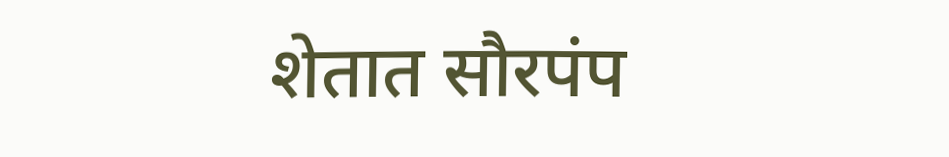शेतात सौरपंप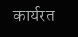कार्यरत